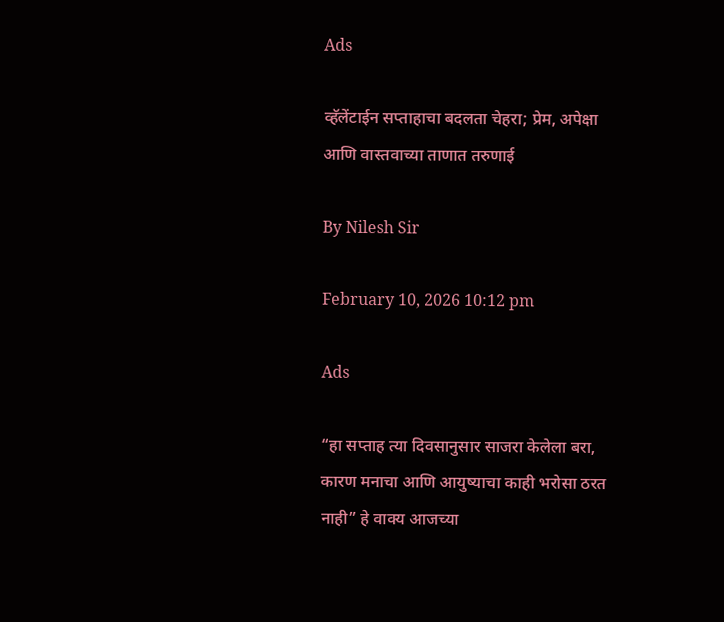Ads

व्हॅलेंटाईन सप्ताहाचा बदलता चेहरा; प्रेम, अपेक्षा आणि वास्तवाच्या ताणात तरुणाई

By Nilesh Sir

February 10, 2026 10:12 pm

Ads

“हा सप्ताह त्या दिवसानुसार साजरा केलेला बरा, कारण मनाचा आणि आयुष्याचा काही भरोसा ठरत नाही” हे वाक्य आजच्या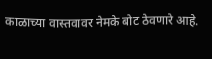काळाच्या वास्तवावर नेमके बोट ठेवणारे आहे.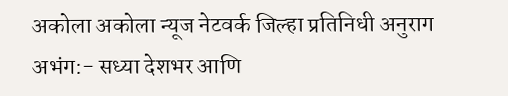अकोला अकोला न्यूज नेटवर्क जिल्हा प्रतिनिधी अनुराग अभंग:- सध्या देशभर आणि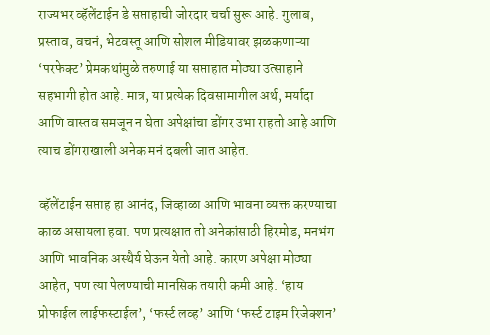राज्यभर व्हॅलेंटाईन डे सप्ताहाची जोरदार चर्चा सुरू आहे. गुलाब, प्रस्ताव, वचनं, भेटवस्तू आणि सोशल मीडियावर झळकणाऱ्या ‘परफेक्ट’ प्रेमकथांमुळे तरुणाई या सप्ताहात मोठ्या उत्साहाने सहभागी होत आहे. मात्र, या प्रत्येक दिवसामागील अर्थ, मर्यादा आणि वास्तव समजून न घेता अपेक्षांचा डोंगर उभा राहतो आहे आणि त्याच डोंगराखाली अनेक मनं दबली जात आहेत.

व्हॅलेंटाईन सप्ताह हा आनंद, जिव्हाळा आणि भावना व्यक्त करण्याचा काळ असायला हवा. पण प्रत्यक्षात तो अनेकांसाठी हिरमोड, मनभंग आणि भावनिक अस्थैर्य घेऊन येतो आहे. कारण अपेक्षा मोठ्या आहेत, पण त्या पेलण्याची मानसिक तयारी कमी आहे. ‘हाय प्रोफाईल लाईफस्टाईल’, ‘फर्स्ट लव्ह’ आणि ‘फर्स्ट टाइम रिजेक्शन’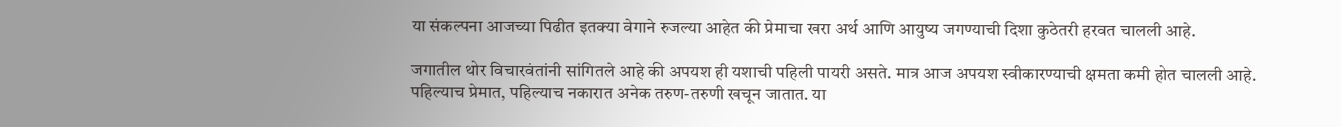या संकल्पना आजच्या पिढीत इतक्या वेगाने रुजल्या आहेत की प्रेमाचा खरा अर्थ आणि आयुष्य जगण्याची दिशा कुठेतरी हरवत चालली आहे.

जगातील थोर विचारवंतांनी सांगितले आहे की अपयश ही यशाची पहिली पायरी असते. मात्र आज अपयश स्वीकारण्याची क्षमता कमी होत चालली आहे. पहिल्याच प्रेमात, पहिल्याच नकारात अनेक तरुण-तरुणी खचून जातात. या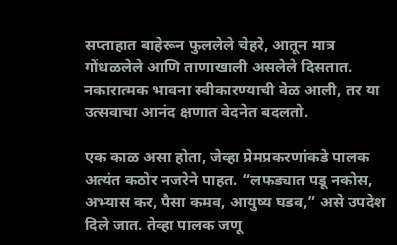सप्ताहात बाहेरून फुललेले चेहरे, आतून मात्र गोंधळलेले आणि ताणाखाली असलेले दिसतात. नकारात्मक भावना स्वीकारण्याची वेळ आली, तर या उत्सवाचा आनंद क्षणात वेदनेत बदलतो.

एक काळ असा होता, जेव्हा प्रेमप्रकरणांकडे पालक अत्यंत कठोर नजरेने पाहत. “लफड्यात पडू नकोस, अभ्यास कर, पैसा कमव, आयुष्य घडव,” असे उपदेश दिले जात. तेव्हा पालक जणू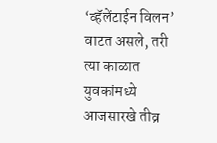‘व्हॅलेंटाईन विलन’ वाटत असले, तरी त्या काळात युवकांमध्ये आजसारखे तीव्र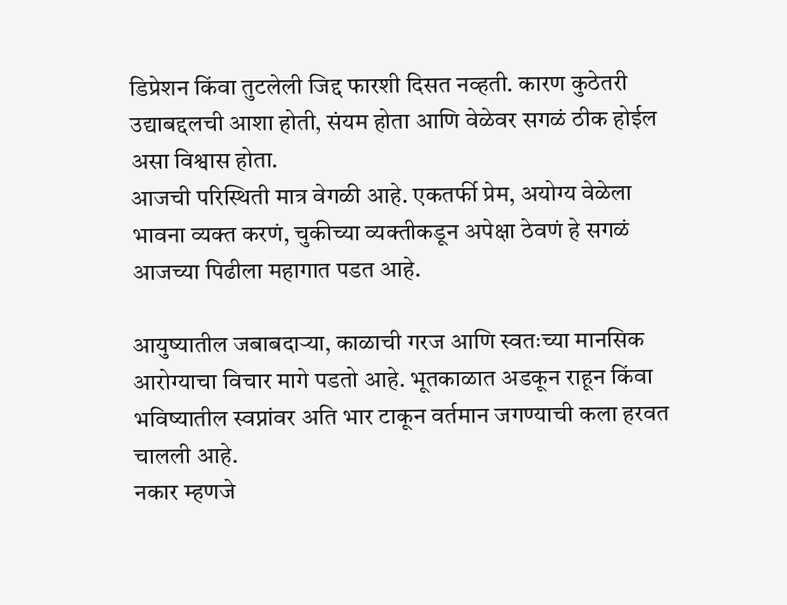डिप्रेशन किंवा तुटलेली जिद्द फारशी दिसत नव्हती. कारण कुठेतरी उद्याबद्दलची आशा होती, संयम होता आणि वेळेवर सगळं ठीक होईल असा विश्वास होता.
आजची परिस्थिती मात्र वेगळी आहे. एकतर्फी प्रेम, अयोग्य वेळेला भावना व्यक्त करणं, चुकीच्या व्यक्तीकडून अपेक्षा ठेवणं हे सगळं आजच्या पिढीला महागात पडत आहे.

आयुष्यातील जबाबदाऱ्या, काळाची गरज आणि स्वतःच्या मानसिक आरोग्याचा विचार मागे पडतो आहे. भूतकाळात अडकून राहून किंवा भविष्यातील स्वप्नांवर अति भार टाकून वर्तमान जगण्याची कला हरवत चालली आहे.
नकार म्हणजे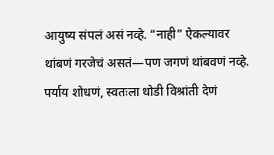आयुष्य संपलं असं नव्हे. “नाही” ऐकल्यावर थांबणं गरजेचं असतं—पण जगणं थांबवणं नव्हे. पर्याय शोधणं, स्वतःला थोडी विश्रांती देणं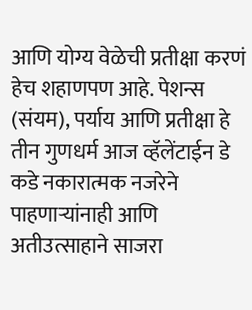आणि योग्य वेळेची प्रतीक्षा करणं हेच शहाणपण आहे. पेशन्स (संयम), पर्याय आणि प्रतीक्षा हे तीन गुणधर्म आज व्हॅलेंटाईन डे कडे नकारात्मक नजरेने पाहणाऱ्यांनाही आणि अतीउत्साहाने साजरा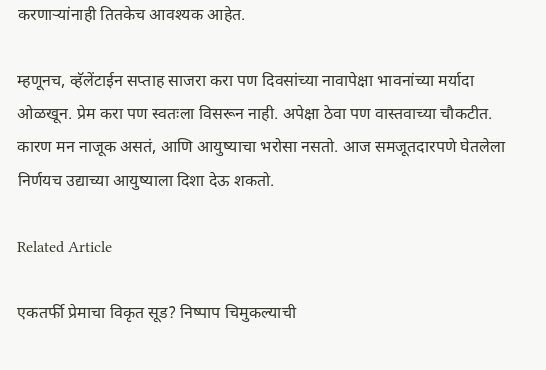करणाऱ्यांनाही तितकेच आवश्यक आहेत.

म्हणूनच, व्हॅलेंटाईन सप्ताह साजरा करा पण दिवसांच्या नावापेक्षा भावनांच्या मर्यादा ओळखून. प्रेम करा पण स्वतःला विसरून नाही. अपेक्षा ठेवा पण वास्तवाच्या चौकटीत. कारण मन नाजूक असतं, आणि आयुष्याचा भरोसा नसतो. आज समजूतदारपणे घेतलेला निर्णयच उद्याच्या आयुष्याला दिशा देऊ शकतो.

Related Article

एकतर्फी प्रेमाचा विकृत सूड? निष्पाप चिमुकल्याची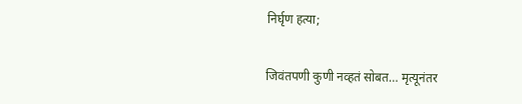निर्घृण हत्या;

जिवंतपणी कुणी नव्हतं सोबत… मृत्यूनंतर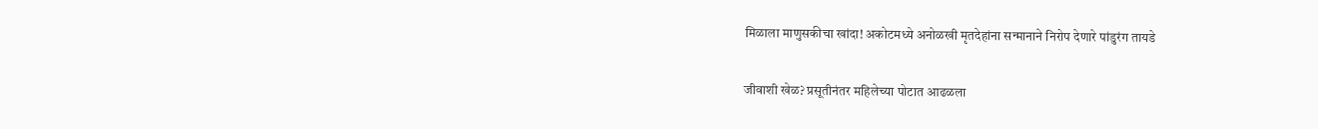मिळाला माणुसकीचा खांदा! अकोटमध्ये अनोळखी मृतदेहांना सन्मानाने निरोप देणारे पांडुरंग तायडे

जीवाशी खेळ? प्रसूतीनंतर महिलेच्या पोटात आढळला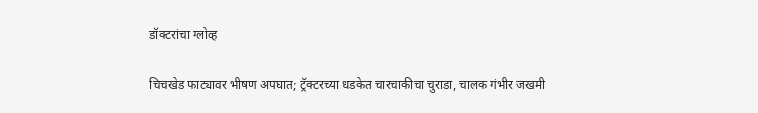डॉक्टरांचा ग्लोव्ह

चिचखेड फाट्यावर भीषण अपघात; ट्रॅक्टरच्या धडकेत चारचाकीचा चुराडा, चालक गंभीर जखमी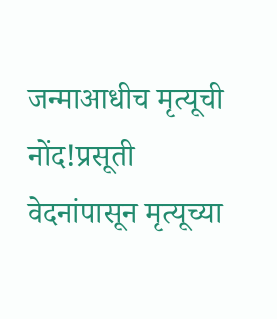जन्माआधीच मृत्यूची नोंद!प्रसूती वेदनांपासून मृत्यूच्या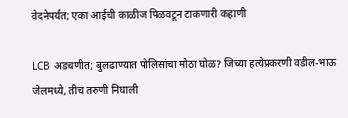वेदनेपर्यंत; एका आईची काळीज पिळवटून टाकणारी कहाणी

LCB अडचणीत; बुलढाण्यात पोलिसांचा मोठा घोळ? जिच्या हत्येप्रकरणी वडील-भाऊ जेलमध्ये, तीच तरुणी निघाली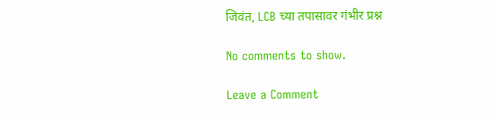जिवंत, LCB च्या तपासावर गंभीर प्रश्न

No comments to show.

Leave a Comment